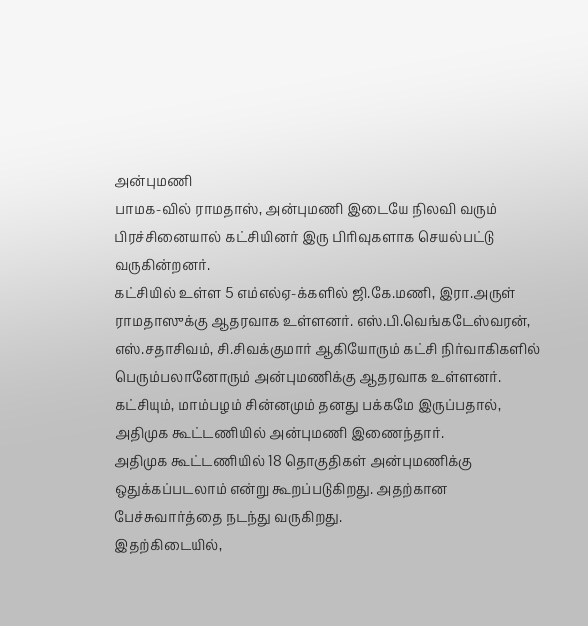அன்புமணி
பாமக-வில் ராமதாஸ், அன்புமணி இடையே நிலவி வரும் பிரச்சினையால் கட்சியினர் இரு பிரிவுகளாக செயல்பட்டு வருகின்றனர்.
கட்சியில் உள்ள 5 எம்எல்ஏ-க்களில் ஜி.கே.மணி, இரா.அருள் ராமதாஸுக்கு ஆதரவாக உள்ளனர். எஸ்.பி.வெங்கடேஸ்வரன், எஸ்.சதாசிவம், சி.சிவக்குமார் ஆகியோரும் கட்சி நிர்வாகிகளில் பெரும்பலானோரும் அன்புமணிக்கு ஆதரவாக உள்ளனர். கட்சியும், மாம்பழம் சின்னமும் தனது பக்கமே இருப்பதால், அதிமுக கூட்டணியில் அன்புமணி இணைந்தார்.
அதிமுக கூட்டணியில் 18 தொகுதிகள் அன்புமணிக்கு ஒதுக்கப்படலாம் என்று கூறப்படுகிறது. அதற்கான பேச்சுவார்த்தை நடந்து வருகிறது.
இதற்கிடையில்,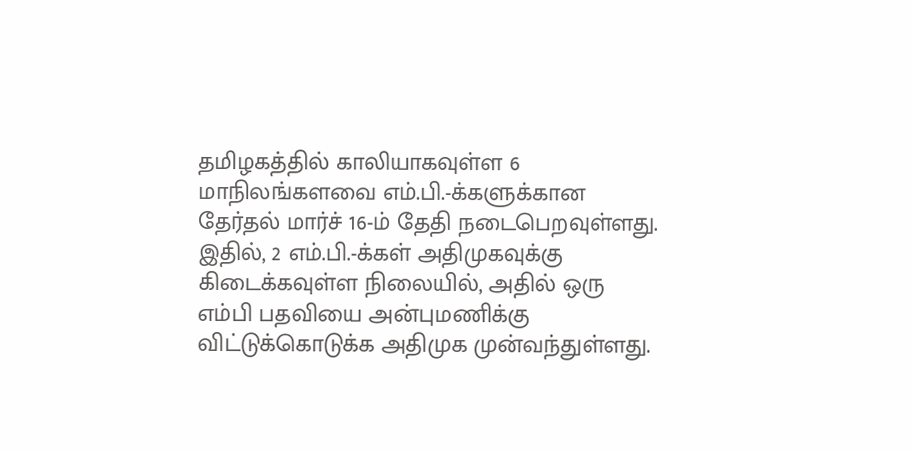தமிழகத்தில் காலியாகவுள்ள 6 மாநிலங்களவை எம்.பி.-க்களுக்கான தேர்தல் மார்ச் 16-ம் தேதி நடைபெறவுள்ளது. இதில், 2 எம்.பி.-க்கள் அதிமுகவுக்கு கிடைக்கவுள்ள நிலையில், அதில் ஒரு எம்பி பதவியை அன்புமணிக்கு விட்டுக்கொடுக்க அதிமுக முன்வந்துள்ளது.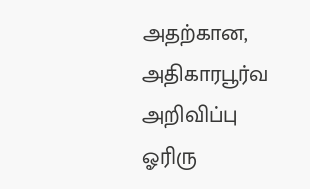அதற்கான, அதிகாரபூர்வ அறிவிப்பு ஓரிரு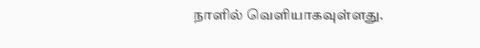நாளில் வெளியாகவுள்ளது.